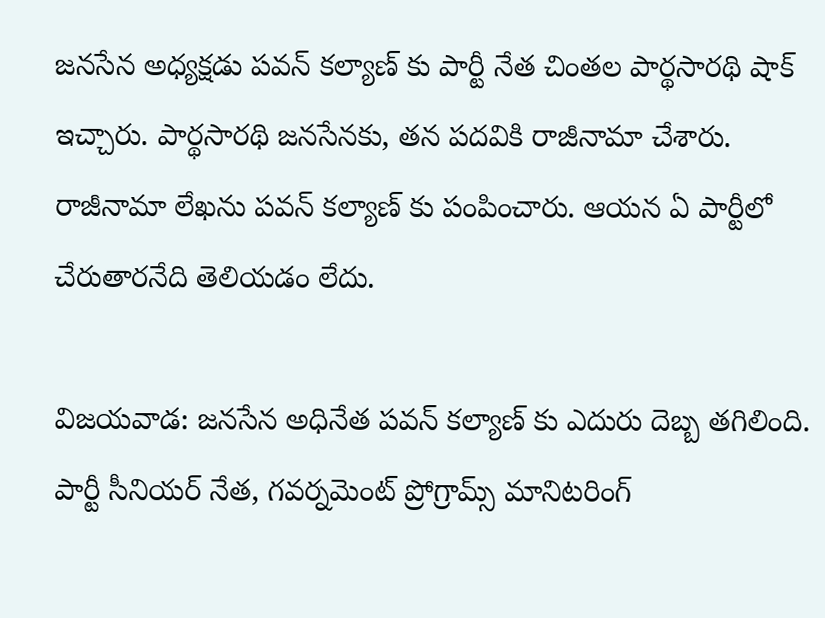జనసేన అధ్యక్షడు పవన్ కల్యాణ్ కు పార్టీ నేత చింతల పార్థసారథి షాక్ ఇచ్చారు. పార్థసారథి జనసేనకు, తన పదవికి రాజీనామా చేశారు. రాజీనామా లేఖను పవన్ కల్యాణ్ కు పంపించారు. ఆయన ఏ పార్టీలో చేరుతారనేది తెలియడం లేదు.

విజయవాడ: జనసేన అధినేత పవన్ కల్యాణ్ కు ఎదురు దెబ్బ తగిలింది. పార్టీ సీనియర్ నేత, గవర్నమెంట్ ప్రోగ్రామ్స్ మానిటరింగ్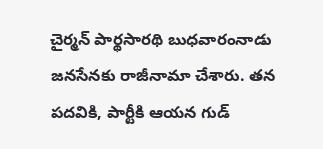చైర్మన్ పార్థసారథి బుధవారంనాడు జనసేనకు రాజీనామా చేశారు. తన పదవికి, పార్టీకి ఆయన గుడ్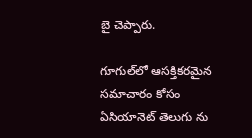బై చెప్పారు.

గూగుల్‌లో ఆసక్తికరమైన సమాచారం కోసం ఏసియానెట్ తెలుగు ను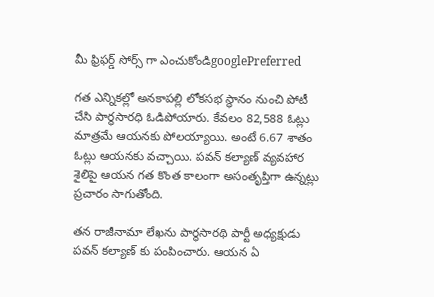మీ ఫ్రిఫర్డ్ సోర్స్ గా ఎంచుకోండిgooglePreferred

గత ఎన్నికల్లో అనకాపల్లి లోకసభ స్థానం నుంచి పోటీ చేసి పార్థసారధి ఓడిపోయారు. కేవలం 82,588 ఓట్లు మాత్రమే ఆయనకు పోలయ్యాయి. అంటే 6.67 శాతం ఓట్లు ఆయనకు వచ్చాయి. పవన్ కల్యాణ్ వ్యవహార శైలిపై ఆయన గత కొంత కాలంగా అసంతృప్తిగా ఉన్నట్లు ప్రచారం సాగుతోంది.

తన రాజీనామా లేఖను పార్థసారథి పార్టీ అధ్యక్షుడు పవన్ కల్యాణ్ కు పంపించారు. ఆయన ఏ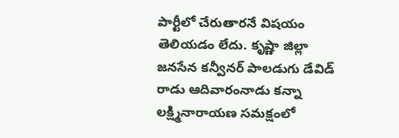పార్టీలో చేరుతారనే విషయం తెలియడం లేదు. కృష్ణా జిల్లా జనసేన కన్వీనర్ పాలడుగు డేవిడ్ రాడు ఆదివారంనాడు కన్నా లక్ష్మినారాయణ సమక్షంలో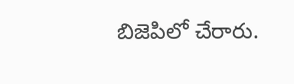బిజెపిలో చేరారు.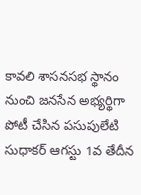కావలి శాసనసభ స్థానం నుంచి జనసేన అభ్యర్థిగా పోటీ చేసిన పసుపులేటి సుధాకర్ ఆగస్టు 1వ తేదీన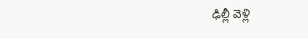ఢిల్లీ వెళ్లి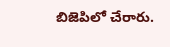బిజెపిలో చేరారు.